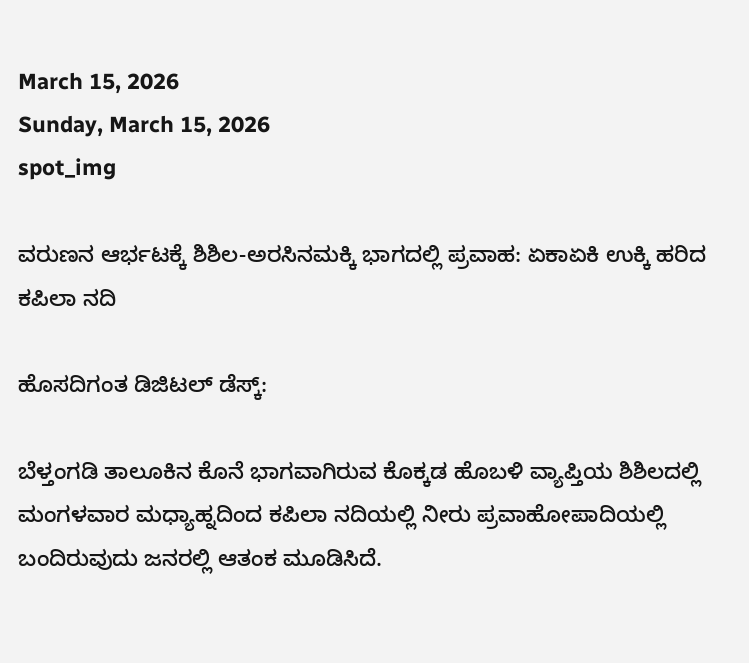March 15, 2026
Sunday, March 15, 2026
spot_img

ವರುಣನ ಆರ್ಭಟಕ್ಕೆ ಶಿಶಿಲ-ಅರಸಿನಮಕ್ಕಿ ಭಾಗದಲ್ಲಿ ಪ್ರವಾಹ: ಏಕಾಏಕಿ ಉಕ್ಕಿ ಹರಿದ ಕಪಿಲಾ ನದಿ

ಹೊಸದಿಗಂತ ಡಿಜಿಟಲ್ ಡೆಸ್ಕ್:

ಬೆಳ್ತಂಗಡಿ ತಾಲೂಕಿನ ಕೊನೆ ಭಾಗವಾಗಿರುವ ಕೊಕ್ಕಡ ಹೊಬಳಿ ವ್ಯಾಪ್ತಿಯ ಶಿಶಿಲದಲ್ಲಿ ಮಂಗಳವಾರ ಮಧ್ಯಾಹ್ನದಿಂದ ಕಪಿಲಾ ನದಿಯಲ್ಲಿ ನೀರು ಪ್ರವಾಹೋಪಾದಿಯಲ್ಲಿ ಬಂದಿರುವುದು ಜನರಲ್ಲಿ ಆತಂಕ ಮೂಡಿಸಿದೆ.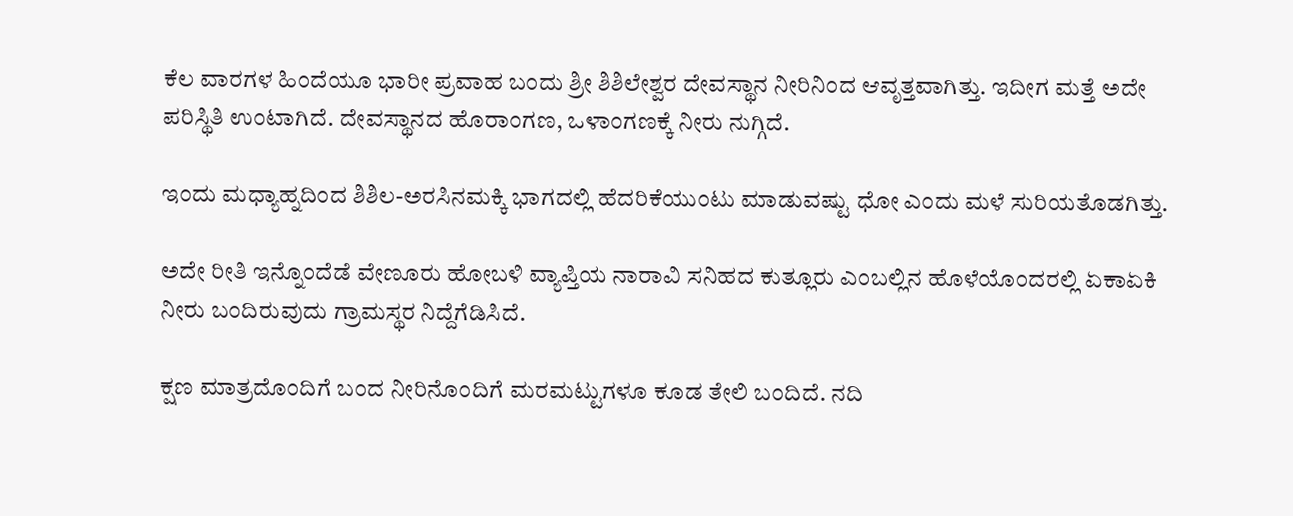ಕೆಲ ವಾರಗಳ ಹಿಂದೆಯೂ ಭಾರೀ ಪ್ರವಾಹ ಬಂದು ಶ್ರೀ ಶಿಶಿಲೇಶ್ವರ ದೇವಸ್ಥಾನ ನೀರಿನಿಂದ ಆವೃತ್ತವಾಗಿತ್ತು. ಇದೀಗ ಮತ್ತೆ ಅದೇ ಪರಿಸ್ಥಿತಿ ಉಂಟಾಗಿದೆ. ದೇವಸ್ಥಾನದ ಹೊರಾಂಗಣ, ಒಳಾಂಗಣಕ್ಕೆ ನೀರು ನುಗ್ಗಿದೆ.

ಇಂದು ಮಧ್ಯಾಹ್ನದಿಂದ ಶಿಶಿಲ-ಅರಸಿನಮಕ್ಕಿ ಭಾಗದಲ್ಲಿ ಹೆದರಿಕೆಯುಂಟು ಮಾಡುವಷ್ಟು ಧೋ ಎಂದು ಮಳೆ ಸುರಿಯತೊಡಗಿತ್ತು.

ಅದೇ ರೀತಿ ಇನ್ನೊಂದೆಡೆ ವೇಣೂರು ಹೋಬಳಿ ವ್ಯಾಪ್ತಿಯ ನಾರಾವಿ ಸನಿಹದ ಕುತ್ಲೂರು ಎಂಬಲ್ಲಿನ ಹೊಳೆಯೊಂದರಲ್ಲಿ ಏಕಾಏಕಿ ನೀರು ಬಂದಿರುವುದು ಗ್ರಾಮಸ್ಥರ ನಿದ್ದೆಗೆಡಿಸಿದೆ.

ಕ್ಷಣ ಮಾತ್ರದೊಂದಿಗೆ ಬಂದ ನೀರಿನೊಂದಿಗೆ ಮರಮಟ್ಟುಗಳೂ ಕೂಡ ತೇಲಿ ಬಂದಿದೆ. ನದಿ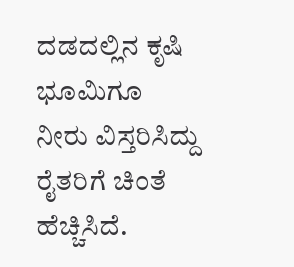ದಡದಲ್ಲಿನ ಕೃಷಿ ಭೂಮಿಗೂ ನೀರು ವಿಸ್ತರಿಸಿದ್ದು ರೈತರಿಗೆ ಚಿಂತೆ ಹೆಚ್ಚಿಸಿದೆ.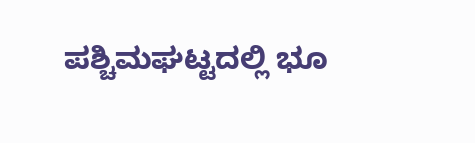ಪಶ್ಚಿಮಘಟ್ಟದಲ್ಲಿ ಭೂ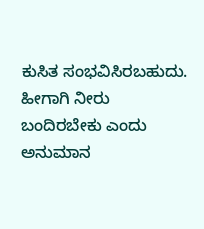ಕುಸಿತ ಸಂಭವಿಸಿರಬಹುದು. ಹೀಗಾಗಿ ನೀರು ಬಂದಿರಬೇಕು ಎಂದು ಅನುಮಾನ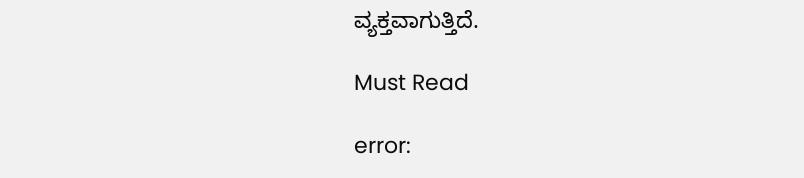ವ್ಯಕ್ತವಾಗುತ್ತಿದೆ.

Must Read

error: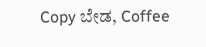Copy ಬೇಡ, Coffee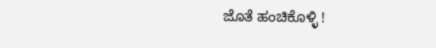ಜೊತೆ ಹಂಚಿಕೊಳ್ಳಿ !